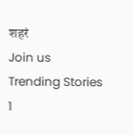शहरं
Join us
Trending Stories
1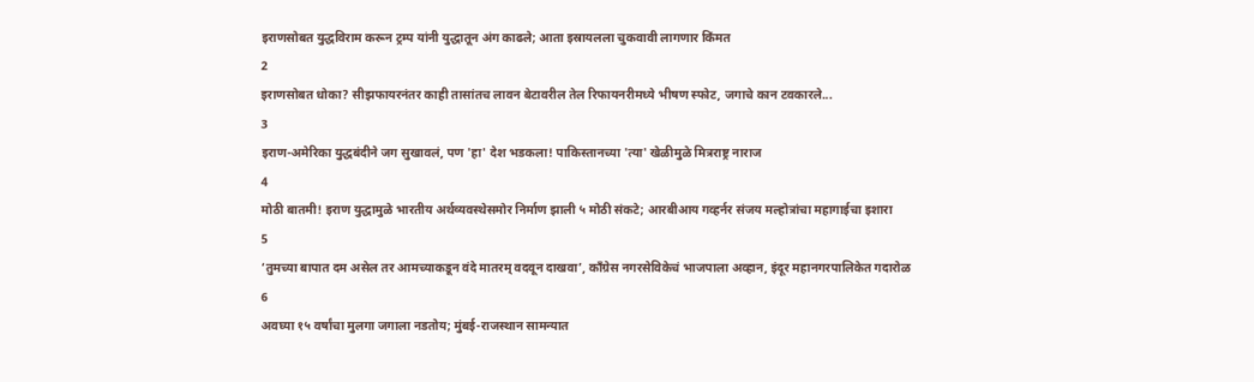इराणसोबत युद्धविराम करून ट्रम्प यांनी युद्धातून अंग काढले; आता इस्रायलला चुकवावी लागणार किंमत
2
इराणसोबत धोका? सीझफायरनंतर काही तासांतच लावन बेटावरील तेल रिफायनरीमध्ये भीषण स्फोट, जगाचे कान टवकारले...
3
इराण-अमेरिका युद्धबंदीने जग सुखावलं, पण 'हा' देश भडकला! पाकिस्तानच्या 'त्या' खेळीमुळे मित्रराष्ट्र नाराज
4
मोठी बातमी! इराण युद्धामुळे भारतीय अर्थव्यवस्थेसमोर निर्माण झाली ५ मोठी संकटे; आरबीआय गव्हर्नर संजय मल्होत्रांचा महागाईचा इशारा
5
‘तुमच्या बापात दम असेल तर आमच्याकडून वंदे मातरम् वदवून दाखवा’, काँग्रेस नगरसेविकेचं भाजपाला अव्हान, इंदूर महानगरपालिकेत गदारोळ
6
अवघ्या १५ वर्षांचा मुलगा जगाला नडतोय; मुंबई-राजस्थान सामन्यात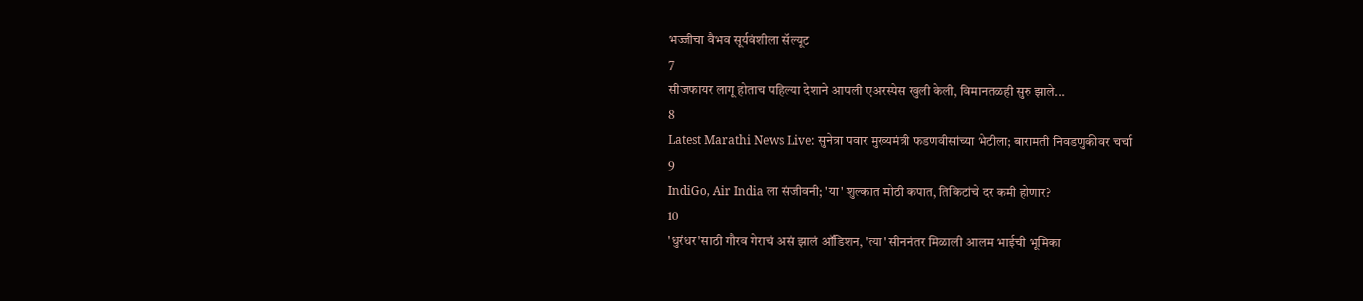भज्जीचा वैभव सूर्यवंशीला सॅल्यूट
7
सीजफायर लागू होताच पहिल्या देशाने आपली एअरस्पेस खुली केली, विमानतळही सुरु झाले...
8
Latest Marathi News Live: सुनेत्रा पवार मुख्यमंत्री फडणवीसांच्या भेटीला; बारामती निवडणुकीवर चर्चा
9
IndiGo, Air India ला संजीवनी; 'या' शुल्कात मोठी कपात, तिकिटांचे दर कमी होणार?
10
'धुरंधर'साठी गौरव गेराचं असं झालं ऑडिशन, 'त्या' सीननंतर मिळाली आलम भाईची भूमिका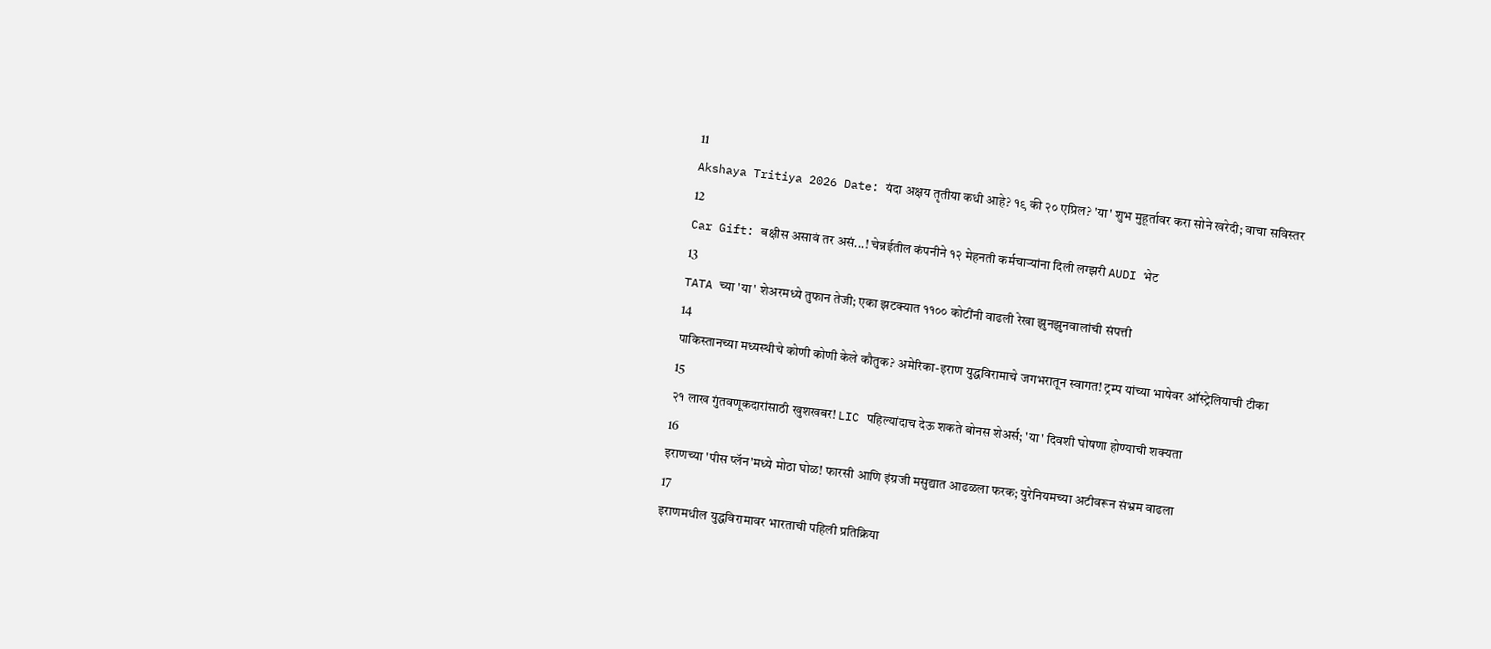11
Akshaya Tritiya 2026 Date: यंदा अक्षय तृतीया कधी आहे? १९ की २० एप्रिल? 'या' शुभ मुहूर्तावर करा सोने खरेदी; वाचा सविस्तर
12
Car Gift: बक्षीस असावं तर असं...! चेन्नईतील कंपनीने १२ मेहनती कर्मचाऱ्यांना दिली लग्झरी AUDI भेट
13
TATA च्या 'या' शेअरमध्ये तुफान तेजी; एका झटक्यात ११०० कोटींनी वाढली रेखा झुनझुनवालांची संपत्ती
14
पाकिस्तानच्या मध्यस्थीचे कोणी कोणी केले कौतुक? अमेरिका-इराण युद्धविरामाचे जगभरातून स्वागत! ट्रम्प यांच्या भाषेवर ऑस्ट्रेलियाची टीका
15
२१ लाख गुंतवणूकदारांसाठी खुशखबर! LIC पहिल्यांदाच देऊ शकते बोनस शेअर्स; 'या' दिवशी घोषणा होण्याची शक्यता
16
इराणच्या 'पीस प्लॅन'मध्ये मोठा घोळ! फारसी आणि इंग्रजी मसुद्यात आढळला फरक; युरेनियमच्या अटीवरून संभ्रम वाढला
17
इराणमधील युद्धविरामावर भारताची पहिली प्रतिक्रिया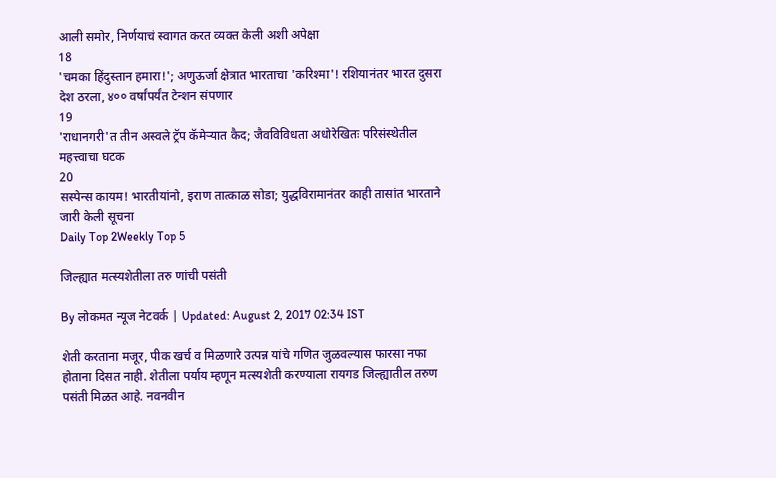आली समोर, निर्णयाचं स्वागत करत व्यक्त केली अशी अपेक्षा
18
'चमका हिंदुस्तान हमारा!'; अणुऊर्जा क्षेत्रात भारताचा 'करिश्मा'! रशियानंतर भारत दुसरा देश ठरला, ४०० वर्षांपर्यंत टेन्शन संपणार
19
'राधानगरी'त तीन अस्वले ट्रॅप कॅमेऱ्यात कैद; जैवविविधता अधोरेखितः परिसंस्थेतील महत्त्वाचा घटक
20
सस्पेन्स कायम! भारतीयांनो, इराण तात्काळ सोडा; युद्धविरामानंतर काही तासांत भारताने जारी केली सूचना
Daily Top 2Weekly Top 5

जिल्ह्यात मत्स्यशेतीला तरु णांची पसंती

By लोकमत न्यूज नेटवर्क | Updated: August 2, 2017 02:34 IST

शेती करताना मजूर, पीक खर्च व मिळणारे उत्पन्न यांचे गणित जुळवल्यास फारसा नफा होताना दिसत नाही. शेतीला पर्याय म्हणून मत्स्यशेती करण्याला रायगड जिल्ह्यातील तरुण पसंती मिळत आहे. नवनवीन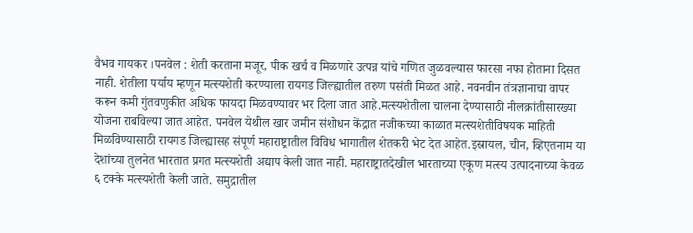वैभव गायकर ।पनवेल : शेती करताना मजूर, पीक खर्च व मिळणारे उत्पन्न यांचे गणित जुळवल्यास फारसा नफा होताना दिसत नाही. शेतीला पर्याय म्हणून मत्स्यशेती करण्याला रायगड जिल्ह्यातील तरुण पसंती मिळत आहे. नवनवीन तंत्रज्ञानाचा वापर करून कमी गुंतवणुकीत अधिक फायदा मिळवण्यावर भर दिला जात आहे.मत्स्यशेतीला चालना देण्यासाठी नीलक्रांतीसारख्या योजना राबविल्या जात आहेत. पनवेल येथील खार जमीन संशोधन केंद्रात नजीकच्या काळात मत्स्यशेतीविषयक माहिती मिळविण्यासाठी रायगड जिल्ह्यासह संपूर्ण महाराष्ट्रातील विविध भागातील शेतकरी भेट देत आहेत.इस्रायल, चीन, व्हिएतनाम या देशांच्या तुलनेत भारतात प्रगत मत्स्यशेती अद्याप केली जात नाही. महाराष्ट्रातदेखील भारताच्या एकूण मत्स्य उत्पादनाच्या केवळ ६ टक्के मत्स्यशेती केली जाते. समुद्रातील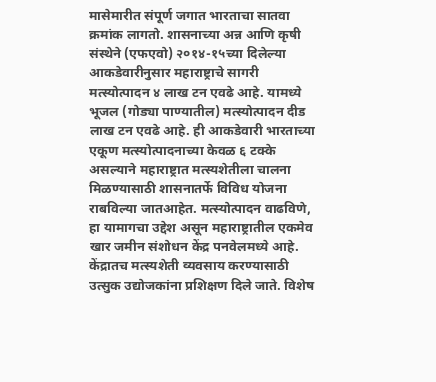मासेमारीत संपूर्ण जगात भारताचा सातवा क्रमांक लागतो. शासनाच्या अन्न आणि कृषी संस्थेने (एफएवो) २०१४-१५च्या दिलेल्या आकडेवारीनुसार महाराष्ट्राचे सागरी मत्स्योत्पादन ४ लाख टन एवढे आहे. यामध्ये भूजल (गोड्या पाण्यातील) मत्स्योत्पादन दीड लाख टन एवढे आहे. ही आकडेवारी भारताच्या एकूण मत्स्योत्पादनाच्या केवळ ६ टक्के असल्याने महाराष्ट्रात मत्स्यशेतीला चालना मिळण्यासाठी शासनातर्फे विविध योजना राबविल्या जातआहेत. मत्स्योत्पादन वाढविणे, हा यामागचा उद्देश असून महाराष्ट्रातील एकमेव खार जमीन संशोधन केंद्र पनवेलमध्ये आहे. केंद्रातच मत्स्यशेती व्यवसाय करण्यासाठी उत्सुक उद्योजकांना प्रशिक्षण दिले जाते. विशेष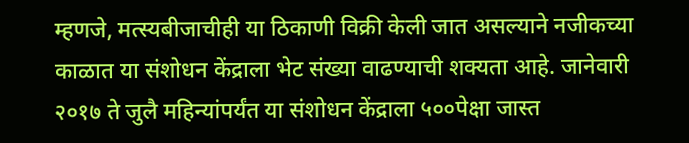म्हणजे, मत्स्यबीजाचीही या ठिकाणी विक्री केली जात असल्याने नजीकच्या काळात या संशोधन केंद्राला भेट संख्या वाढण्याची शक्यता आहे. जानेवारी २०१७ ते जुलै महिन्यांपर्यंत या संशोधन केंद्राला ५००पेक्षा जास्त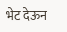भेट देऊन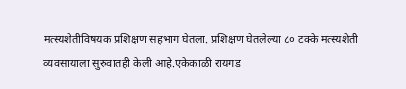मत्स्यशेतीविषयक प्रशिक्षण सहभाग घेतला. प्रशिक्षण घेतलेल्या ८० टक्के मत्स्यशेती व्यवसायाला सुरुवातही केली आहे.एकेकाळी रायगड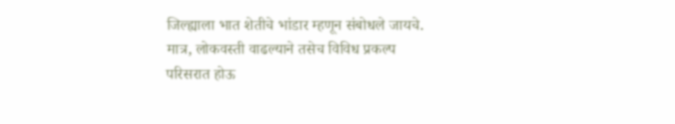जिल्ह्याला भात शेतीचे भांडार म्हणून संबोधले जायचे. मात्र, लोकवस्ती वाढल्याने तसेच विविध प्रकल्प परिसरात होऊ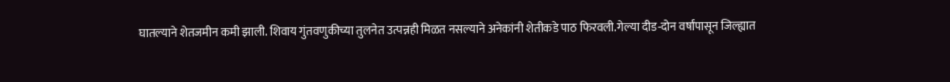घातल्याने शेतजमीन कमी झाली. शिवाय गुंतवणुकीच्या तुलनेत उत्पन्नही मिळत नसल्याने अनेकांनी शेतीकडे पाठ फिरवली.गेल्या दीड-दोन वर्षांपासून जिल्ह्यात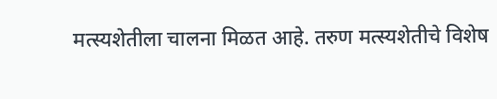मत्स्यशेतीला चालना मिळत आहे. तरुण मत्स्यशेतीचे विशेष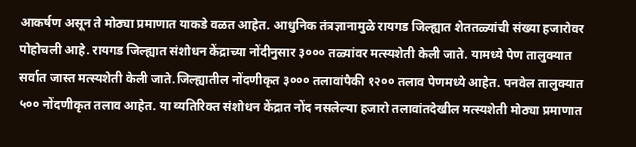आकर्षण असून ते मोठ्या प्रमाणात याकडे वळत आहेत. आधुनिक तंत्रज्ञानामुळे रायगड जिल्ह्यात शेततळ्यांची संख्या हजारोवर पोहोचली आहे. रायगड जिल्ह्यात संशोधन केंद्राच्या नोंदीनुसार ३००० तळ्यांवर मत्स्यशेती केली जाते. यामध्ये पेण तालुक्यात सर्वात जास्त मत्स्यशेती केली जाते.जिल्ह्यातील नोंदणीकृत ३००० तलावांपैकी १२०० तलाव पेणमध्ये आहेत. पनवेल तालुक्यात ५०० नोंदणीकृत तलाव आहेत. या व्यतिरिक्त संशोधन केंद्रात नोंद नसलेल्या हजारो तलावांतदेखील मत्स्यशेती मोठ्या प्रमाणात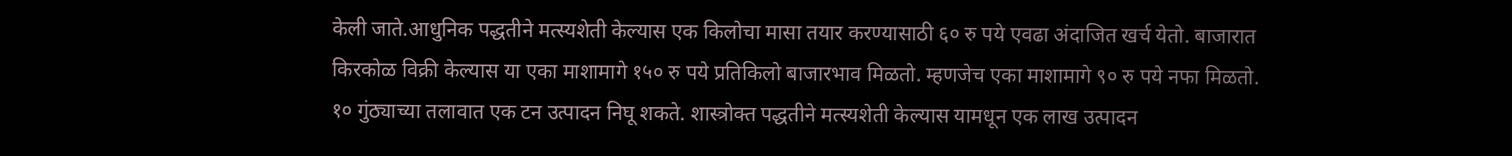केली जाते.आधुनिक पद्धतीने मत्स्यशेती केल्यास एक किलोचा मासा तयार करण्यासाठी ६० रु पये एवढा अंदाजित खर्च येतो. बाजारात किरकोळ विक्री केल्यास या एका माशामागे १५० रु पये प्रतिकिलो बाजारभाव मिळतो. म्हणजेच एका माशामागे ९० रु पये नफा मिळतो. १० गुंठ्याच्या तलावात एक टन उत्पादन निघू शकते. शास्त्रोक्त पद्धतीने मत्स्यशेती केल्यास यामधून एक लाख उत्पादन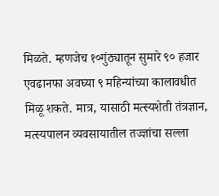मिळते. म्हणजेच १०गुंठ्यातून सुमारे ९० हजार एवढानफा अवघ्या ९ महिन्यांच्या कालावधीत मिळू शकते. मात्र, यासाठी मत्स्यशेती तंत्रज्ञान, मत्स्यपालन व्यवसायातील तज्ज्ञांचा सल्ला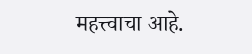महत्त्वाचा आहे.